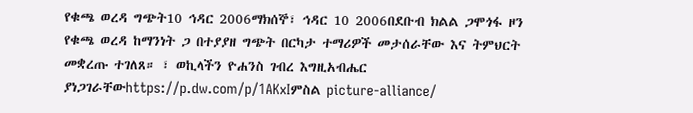የቁጫ ወረዳ ግጭት10 ኅዳር 2006ማክሰኞ፣ ኅዳር 10 2006በደቡብ ክልል ጋሞጎፋ ዞን የቁጫ ወረዳ ከማንነት ጋ በተያያዘ ግጭት በርካታ ተማሪዎች መታሰራቸው እና ትምህርት መቋረጡ ተገለጸ። ፣ ወኪላችን ዮሐንስ ገብረ እግዚአብሔር ያነጋገራቸውhttps://p.dw.com/p/1AKxIምስል picture-alliance/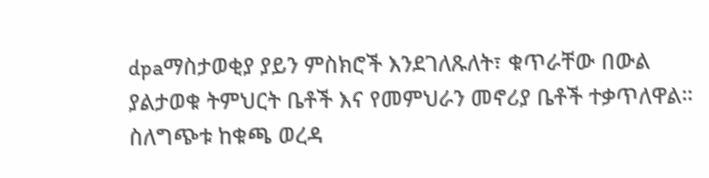dpaማስታወቂያ ያይን ምስክሮች እንደገለጹለት፣ ቁጥራቸው በውል ያልታወቁ ትምህርት ቤቶች እና የመምህራን መኖሪያ ቤቶች ተቃጥለዋል። ስለግጭቱ ከቁጫ ወረዳ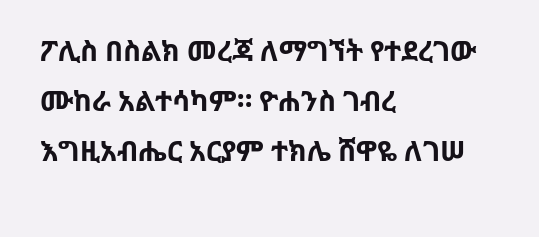ፖሊስ በስልክ መረጃ ለማግኘት የተደረገው ሙከራ አልተሳካም። ዮሐንስ ገብረ እግዚአብሔር አርያም ተክሌ ሸዋዬ ለገሠ